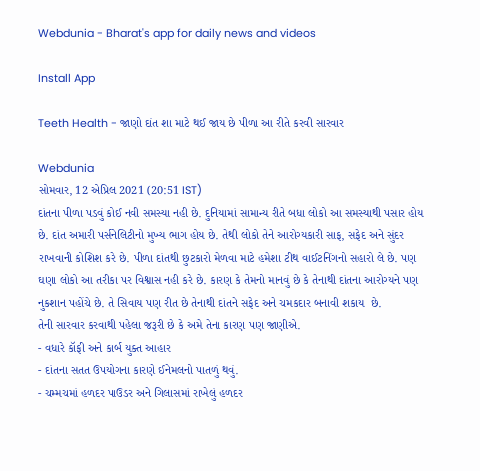Webdunia - Bharat's app for daily news and videos

Install App

Teeth Health - જાણો દાંત શા માટે થઈ જાય છે પીળા આ રીતે કરવી સારવાર

Webdunia
સોમવાર, 12 એપ્રિલ 2021 (20:51 IST)
દાંતના પીળા પડવું કોઈ નવી સમસ્યા નહી છે. દુનિયામાં સામાન્ય રીતે બધા લોકો આ સમસ્યાથી પસાર હોય છે. દાંત અમારી પર્સનેલિટીનો મુખ્ય ભાગ હોય છે. તેથી લોકો તેને આરોગ્યકારી સાફ, સફેદ અને સુંદર રાખવાની કોશિશ કરે છે. પીળા દાંતથી છુટકારો મેળવા માટે હમેશા ટીથ વાઈટનિંગનો સહારો લે છે. પણ ઘણા લોકો આ તરીકા પર વિશ્વાસ નહી કરે છે. કારણ કે તેમનો માનવું છે કે તેનાથી દાંતના આરોગ્યને પણ નુકશાન પહોંચે છે. તે સિવાય પણ રીત છે તેનાથી દાંતને સફેદ અને ચમકદાર બનાવી શકાય  છે.
તેની સારવાર કરવાથી પહેલા જરૂરી છે કે અમે તેના કારણ પણ જાણીએ.
- વધારે કૉફી અને કાર્બ યુક્ત આહાર
- દાંતના સતત ઉપયોગના કારણે ઈનેમલનો પાતળું થવું.
- ચમ્મચમાં હળદર પાઉડર અને ગિલાસમાં રાખેલું હળદર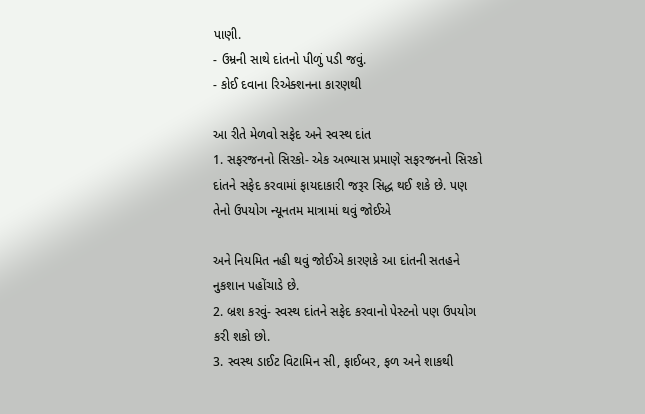પાણી.
- ઉમ્રની સાથે દાંતનો પીળું પડી જવું.
- કોઈ દવાના રિએક્શનના કારણથી

આ રીતે મેળવો સફેદ અને સ્વસ્થ દાંત
1. સફરજનનો સિરકો- એક અભ્યાસ પ્રમાણે સફરજનનો સિરકો દાંતને સફેદ કરવામાં ફાયદાકારી જરૂર સિદ્ધ થઈ શકે છે. પણ તેનો ઉપયોગ ન્યૂનતમ માત્રામાં થવું જોઈએ

અને નિયમિત નહી થવું જોઈએ કારણકે આ દાંતની સતહને નુકશાન પહોંચાડે છે.
2. બ્રશ કરવું- સ્વસ્થ દાંતને સફેદ કરવાનો પેસ્ટનો પણ ઉપયોગ કરી શકો છો.
3. સ્વસ્થ ડાઈટ વિટામિન સી, ફાઈબર, ફળ અને શાકથી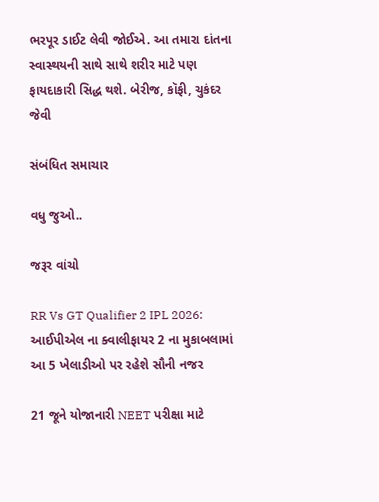ભરપૂર ડાઈટ લેવી જોઈએ. આ તમારા દાંતના સ્વાસ્થયની સાથે સાથે શરીર માટે પણ ફાયદાકારી સિદ્ધ થશે. બેરીજ, કૉફી, ચુકંદર જેવી

સંબંધિત સમાચાર

વધુ જુઓ..

જરૂર વાંચો

RR Vs GT Qualifier 2 IPL 2026: આઈપીએલ ના ક્વાલીફાયર 2 ના મુકાબલામાં આ 5 ખેલાડીઓ પર રહેશે સૌની નજર

21 જૂને યોજાનારી NEET પરીક્ષા માટે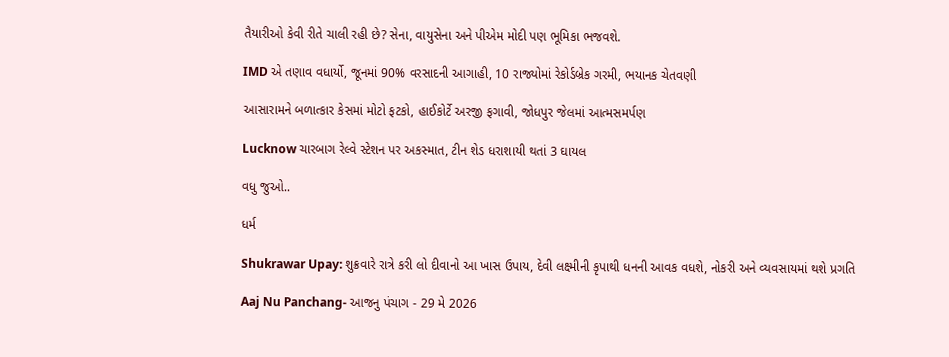તૈયારીઓ કેવી રીતે ચાલી રહી છે? સેના, વાયુસેના અને પીએમ મોદી પણ ભૂમિકા ભજવશે.

IMD એ તણાવ વધાર્યો, જૂનમાં 90% વરસાદની આગાહી, 10 રાજ્યોમાં રેકોર્ડબ્રેક ગરમી, ભયાનક ચેતવણી

આસારામને બળાત્કાર કેસમાં મોટો ફટકો, હાઈકોર્ટે અરજી ફગાવી, જોધપુર જેલમાં આત્મસમર્પણ

Lucknow ચારબાગ રેલ્વે સ્ટેશન પર અકસ્માત, ટીન શેડ ધરાશાયી થતાં 3 ઘાયલ

વધુ જુઓ..

ધર્મ

Shukrawar Upay: શુક્રવારે રાત્રે કરી લો દીવાનો આ ખાસ ઉપાય, દેવી લક્ષ્મીની કૃપાથી ધનની આવક વધશે, નોકરી અને વ્યવસાયમાં થશે પ્રગતિ

Aaj Nu Panchang- આજનુ પંચાગ - 29 મે 2026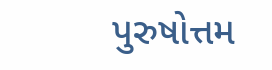પુરુષોત્તમ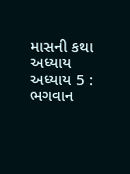માસની કથા અધ્યાય અધ્યાય 5 : ભગવાન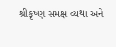શ્રીકૃષ્ણ સમક્ષ વ્યથા અને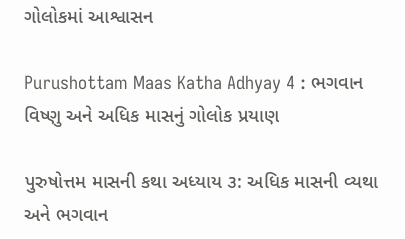ગોલોકમાં આશ્વાસન

Purushottam Maas Katha Adhyay 4 : ભગવાન વિષ્ણુ અને અધિક માસનું ગોલોક પ્રયાણ

પુરુષોત્તમ માસની કથા અધ્યાય ૩: અધિક માસની વ્યથા અને ભગવાન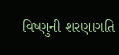વિષ્ણુની શરણાગતિ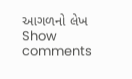આગળનો લેખ
Show comments